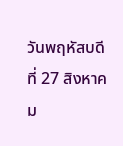วันพฤหัสบดีที่ 27 สิงหาคม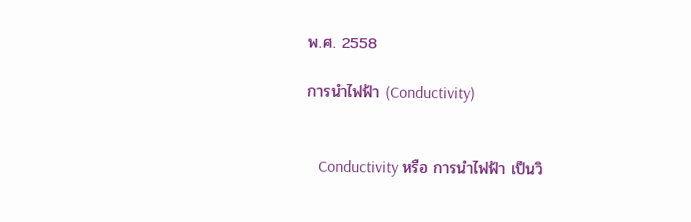พ.ศ. 2558

การนำไฟฟ้า (Conductivity)


   Conductivity หรือ การนำไฟฟ้า เป็นวิ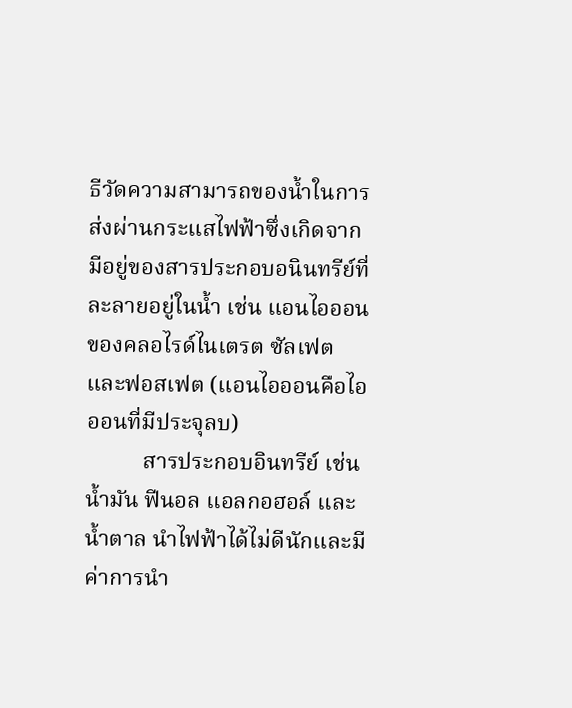ธีวัดความสามารถของน้ำในการส่งผ่านกระแสไฟฟ้าซึ่งเกิดจากมีอยู่ของสารประกอบอนินทรีย์ที่ละลายอยู่ในน้ำ เช่น แอนไอออนของคลอไรด์ไนเตรต ซัลเฟต และฟอสเฟต (แอนไอออนคือไอออนที่มีประจุลบ)
          สารประกอบอินทรีย์ เช่น น้ำมัน ฟีนอล แอลกอฮอล์ และน้ำตาล นำไฟฟ้าได้ไม่ดีนักและมีค่าการนำ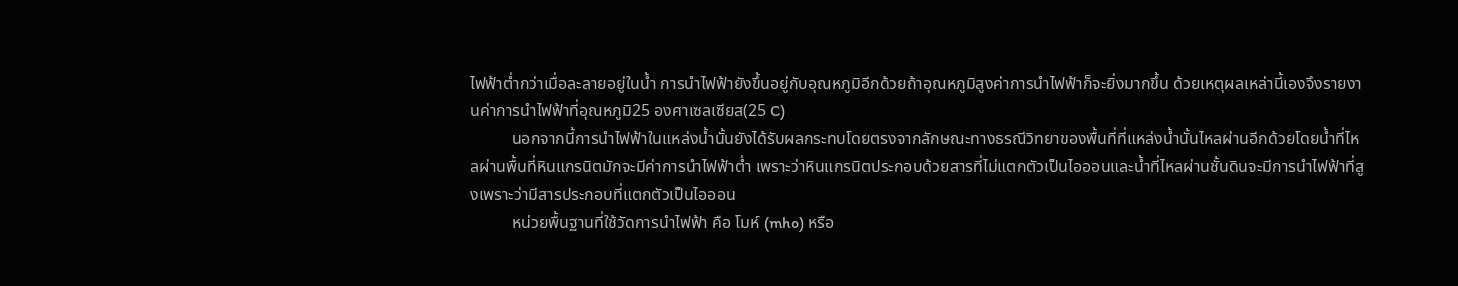ไฟฟ้าต่ำกว่าเมื่อละลายอยู่ในน้ำ การนำไฟฟ้ายังขึ้นอยู่กับอุณหภูมิอีกด้วยถ้าอุณหภูมิสูงค่าการนำไฟฟ้าก็จะยิ่งมากขึ้น ด้วยเหตุผลเหล่านี้เองจึงรายงานค่าการนำไฟฟ้าที่อุณหภูมิ25 องศาเซลเซียส(25 C)
          นอกจากนี้การนำไฟฟ้าในแหล่งน้ำนั้นยังได้รับผลกระทบโดยตรงจากลักษณะทางธรณีวิทยาของพื้นที่ที่แหล่งน้ำนั้นไหลผ่านอีกด้วยโดยน้ำที่ไหลผ่านพื้นที่หินแกรนิตมักจะมีค่าการนำไฟฟ้าต่ำ เพราะว่าหินแกรนิตประกอบด้วยสารที่ไม่แตกตัวเป็นไอออนและน้ำที่ไหลผ่านชั้นดินจะมีการนำไฟฟ้าที่สูงเพราะว่ามีสารประกอบที่แตกตัวเป็นไอออน
          หน่วยพื้นฐานที่ใช้วัดการนำไฟฟ้า คือ โมห์ (mho) หรือ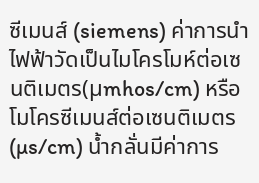ซีเมนส์ (siemens) ค่าการนำไฟฟ้าวัดเป็นไมโครโมห์ต่อเซนติเมตร(µmhos/cm) หรือ โมโครซีเมนส์ต่อเซนติเมตร (µs/cm) น้ำกลั่นมีค่าการ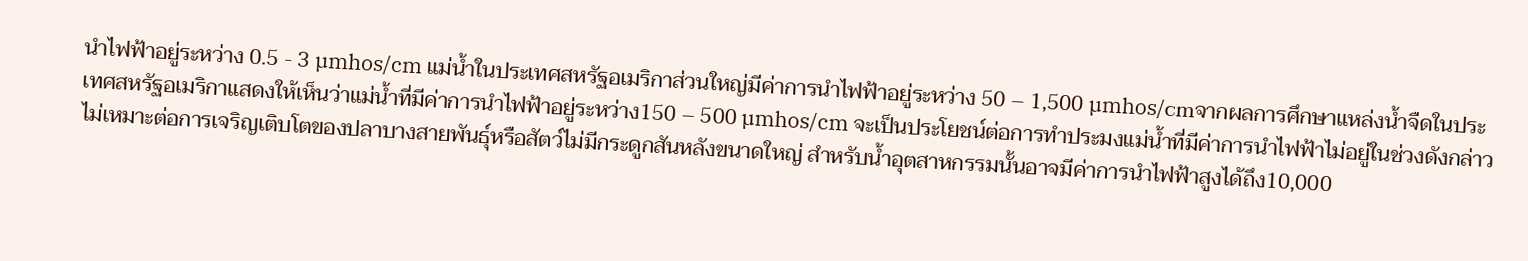นำไฟฟ้าอยู่ระหว่าง 0.5 - 3 µmhos/cm แม่น้ำในประเทศสหรัฐอเมริกาส่วนใหญ่มีค่าการนำไฟฟ้าอยู่ระหว่าง 50 – 1,500 µmhos/cmจากผลการศึกษาแหล่งน้ำจืดในประเทศสหรัฐอเมริกาแสดงให้เห็นว่าแม่น้ำที่มีค่าการนำไฟฟ้าอยู่ระหว่าง150 – 500 µmhos/cm จะเป็นประโยชน์ต่อการทำประมงแม่น้ำที่มีค่าการนำไฟฟ้าไม่อยู่ในช่วงดังกล่าวไม่เหมาะต่อการเจริญเติบโตของปลาบางสายพันธุ์หรือสัตว์ไม่มีกระดูกสันหลังขนาดใหญ่ สำหรับน้ำอุตสาหกรรมนั้นอาจมีค่าการนำไฟฟ้าสูงได้ถึง10,000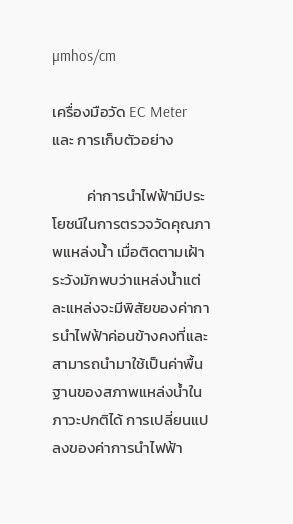µmhos/cm

เครื่องมือวัด EC Meter  และ การเก็บตัวอย่าง

          ค่าการนำไฟฟ้ามีประโยชน์ในการตรวจวัดคุณภาพแหล่งน้ำ เมื่อติดตามเฝ้าระวังมักพบว่าแหล่งน้ำแต่ละแหล่งจะมีพิสัยของค่าการนำไฟฟ้าค่อนข้างคงที่และสามารถนำมาใช้เป็นค่าพื้นฐานของสภาพแหล่งน้ำในภาวะปกติได้ การเปลี่ยนแปลงของค่าการนำไฟฟ้า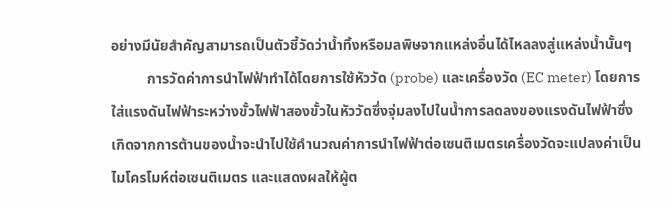อย่างมีนัยสำคัญสามารถเป็นตัวชี้วัดว่าน้ำทิ้งหรือมลพิษจากแหล่งอื่นได้ไหลลงสู่แหล่งน้ำนั้นๆ
          การวัดค่าการนำไฟฟ้าทำได้โดยการใช้หัววัด (probe) และเครื่องวัด (EC meter) โดยการใส่แรงดันไฟฟ้าระหว่างขั้วไฟฟ้าสองขั้วในหัววัดซึ่งจุ่มลงไปในน้ำการลดลงของแรงดันไฟฟ้าซึ่งเกิดจากการต้านของน้ำจะนำไปใช้คำนวณค่าการนำไฟฟ้าต่อเซนติเมตรเครื่องวัดจะแปลงค่าเป็นไมโครโมห์ต่อเซนติเมตร และแสดงผลให้ผู้ต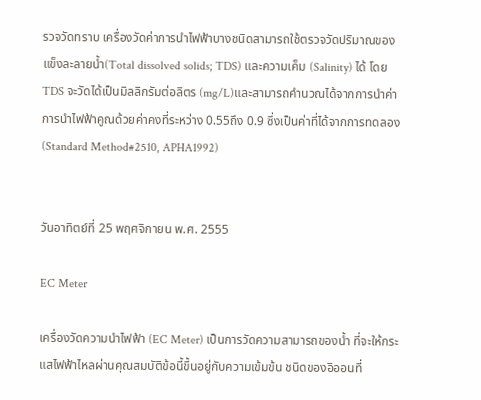รวจวัดทราบ เครื่องวัดค่าการนำไฟฟ้าบางชนิดสามารถใช้ตรวจวัดปริมาณของแข็งละลายน้ำ(Total dissolved solids; TDS) และความเค็ม (Salinity) ได้ โดย TDS จะวัดได้เป็นมิลลิกรัมต่อลิตร (mg/L)และสามารถคำนวณได้จากการนำค่าการนำไฟฟ้าคูณด้วยค่าคงที่ระหว่าง 0.55ถึง 0.9 ซึ่งเป็นค่าที่ได้จากการทดลอง (Standard Method#2510, APHA1992)


วันอาทิตย์ที่ 25 พฤศจิกายน พ.ศ. 2555

EC Meter

เครื่องวัดความนำไฟฟ้า (EC Meter) เป็นการวัดความสามารถของน้ำ ที่จะให้กระแสไฟฟ้าไหลผ่านคุณสมบัติข้อนี้ขึ้นอยู่กับความเข้มข้น ชนิดของอิออนที่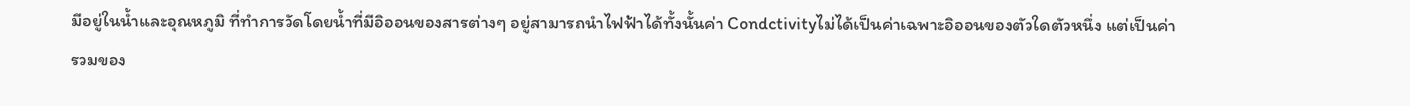มีอยู่ในน้ำและอุณหภูมิ ที่ทำการวัดโดยน้ำที่มีอิออนของสารต่างๆ อยู่สามารถนำไฟฟ้าได้ทั้งนั้นค่า Condctivityไม่ได้เป็นค่าเฉพาะอิออนของตัวใดตัวหนึ่ง แต่เป็นค่ารวมของ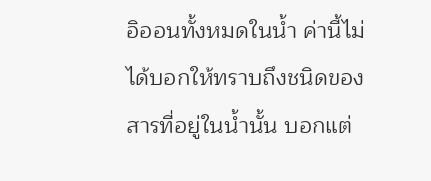อิออนทั้งหมดในน้ำ ค่านี้ไม่ได้บอกให้ทราบถึงชนิดของสารที่อยู่ในน้ำนั้น บอกแต่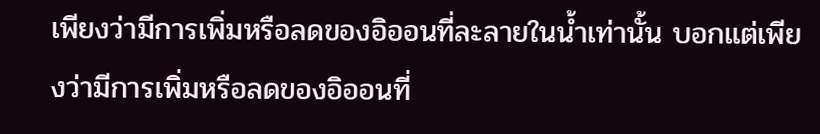เพียงว่ามีการเพิ่มหรือลดของอิออนที่ละลายในน้ำเท่านั้น บอกแต่เพียงว่ามีการเพิ่มหรือลดของอิออนที่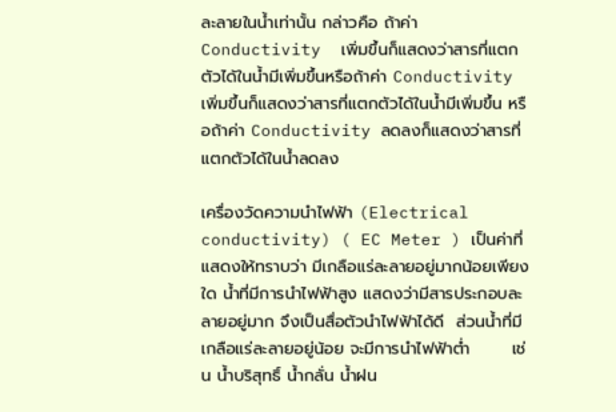ละลายในน้ำเท่านั้น กล่าวคือ ถ้าค่า Conductivity  เพิ่มขึ้นก็แสดงว่าสารที่แตกตัวได้ในน้ำมีเพิ่มขึ้นหรือถ้าค่า Conductivity เพิ่มขึ้นก็แสดงว่าสารที่แตกตัวได้ในน้ำมีเพิ่มขึ้น หรือถ้าค่า Conductivity ลดลงก็แสดงว่าสารที่แตกตัวได้ในน้ำลดลง

เครื่องวัดความนำไฟฟ้า (Electrical conductivity) ( EC Meter ) เป็นค่าที่แสดงให้ทราบว่า มีเกลือแร่ละลายอยู่มากน้อยเพียงใด น้ำที่มีการนำไฟฟ้าสูง แสดงว่ามีสารประกอบละลายอยู่มาก จึงเป็นสื่อตัวนำไฟฟ้าได้ดี  ส่วนน้ำที่มีเกลือแร่ละลายอยู่น้อย จะมีการนำไฟฟ้าต่ำ       เช่น น้ำบริสุทธิ์ น้ำกลั่น น้ำฝน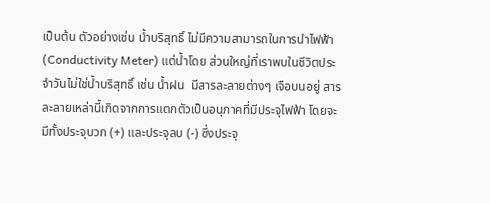เป็นต้น ตัวอย่างเช่น น้ำบริสุทธิ์ ไม่มีความสามารถในการนำไฟฟ้า (Conductivity Meter) แต่น้ำโดย ส่วนใหญ่ที่เราพบในชีวิตประจำวันไม่ใช่น้ำบริสุทธิ์ เช่น น้ำฝน  มีสารละลายต่างๆ เจือบนอยู่ สารละลายเหล่านี้เกิดจากการแตกตัวเป็นอนุภาคที่มีประจุไฟฟ้า โดยจะมีทั้งประจุบวก (+) และประจุลบ (-) ซึ่งประจุ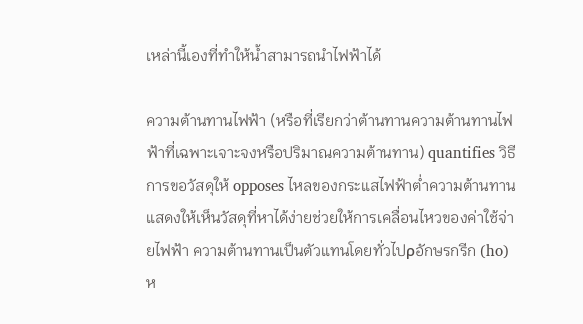เหล่านี้เองที่ทำให้น้ำสามารถนำไฟฟ้าได้

ความต้านทานไฟฟ้า (หรือที่เรียกว่าต้านทานความต้านทานไฟฟ้าที่เฉพาะเจาะจงหรือปริมาณความต้านทาน) quantifies วิธีการขอวัสดุให้ opposes ไหลของกระแสไฟฟ้าต่ำความต้านทานแสดงให้เห็นวัสดุที่หาได้ง่ายช่วยให้การเคลื่อนไหวของค่าใช้จ่ายไฟฟ้า ความต้านทานเป็นตัวแทนโดยทั่วไปρอักษรกรีก (ho)ห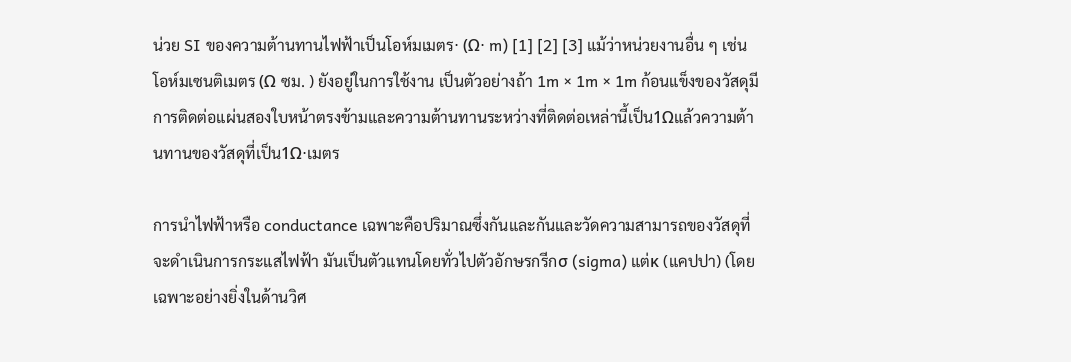น่วย SI ของความต้านทานไฟฟ้าเป็นโอห์มเมตร⋅ (Ω⋅ m) [1] [2] [3] แม้ว่าหน่วยงานอื่น ๆ เช่นโอห์มเซนติเมตร (Ω ซม. ) ยังอยู่ในการใช้งาน เป็นตัวอย่างถ้า 1m × 1m × 1m ก้อนแข็งของวัสดุมีการติดต่อแผ่นสองใบหน้าตรงข้ามและความต้านทานระหว่างที่ติดต่อเหล่านี้เป็น1Ωแล้วความต้านทานของวัสดุที่เป็น1Ω⋅เมตร

การนำไฟฟ้าหรือ conductance เฉพาะคือปริมาณซึ่งกันและกันและวัดความสามารถของวัสดุที่จะดำเนินการกระแสไฟฟ้า มันเป็นตัวแทนโดยทั่วไปตัวอักษรกรีกσ (sigma) แต่κ (แคปปา) (โดยเฉพาะอย่างยิ่งในด้านวิศ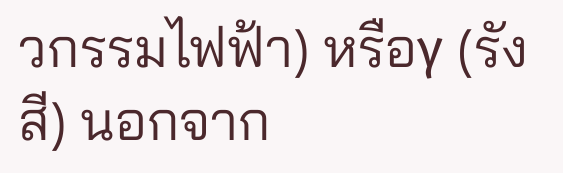วกรรมไฟฟ้า) หรือγ (รังสี) นอกจาก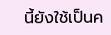นี้ยังใช้เป็นค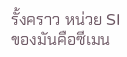รั้งคราว หน่วย SI ของมันคือซีเมน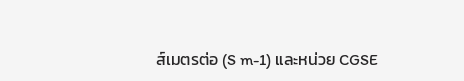ส์เมตรต่อ (S m-1) และหน่วย CGSE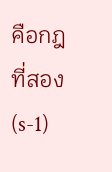คือกฎที่สอง (s-1)